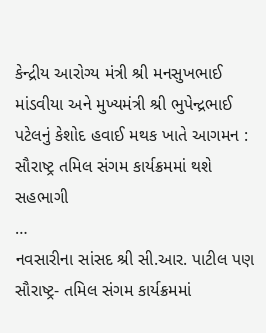કેન્દ્રીય આરોગ્ય મંત્રી શ્રી મનસુખભાઈ માંડવીયા અને મુખ્યમંત્રી શ્રી ભુપેન્દ્રભાઈ પટેલનું કેશોદ હવાઈ મથક ખાતે આગમન : સૌરાષ્ટ્ર તમિલ સંગમ કાર્યક્રમમાં થશે સહભાગી
…
નવસારીના સાંસદ શ્રી સી.આર. પાટીલ પણ સૌરાષ્ટ્ર- તમિલ સંગમ કાર્યક્રમમાં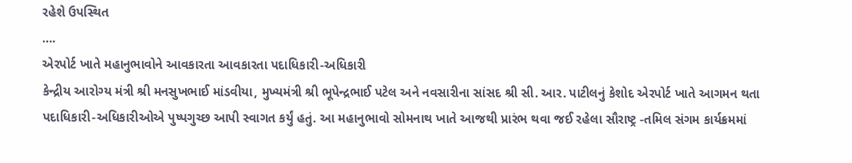રહેશે ઉપસ્થિત
….
એરપોર્ટ ખાતે મહાનુભાવોને આવકારતા આવકારતા પદાધિકારી-અધિકારી
કેન્દ્રીય આરોગ્ય મંત્રી શ્રી મનસુખભાઈ માંડવીયા, મુખ્યમંત્રી શ્રી ભૂપેન્દ્રભાઈ પટેલ અને નવસારીના સાંસદ શ્રી સી. આર. પાટીલનું કેશોદ એરપોર્ટ ખાતે આગમન થતા પદાધિકારી-અધિકારીઓએ પુષ્પગુચ્છ આપી સ્વાગત કર્યું હતું. આ મહાનુભાવો સોમનાથ ખાતે આજથી પ્રારંભ થવા જઈ રહેલા સૌરાષ્ટ્ર -તમિલ સંગમ કાર્યક્રમમાં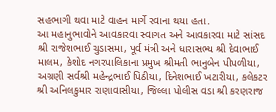સહભાગી થવા માટે વાહન માર્ગે રવાના થયા હતા.
આ મહાનુભાવોને આવકારવા સ્વાગત અને આવકારવા માટે સાંસદ શ્રી રાજેશભાઈ ચુડાસમા, પૂર્વ મંત્રી અને ધારાસભ્ય શ્રી દેવાભાઈ માલમ, કેશોદ નગરપાલિકાના પ્રમુખ શ્રીમતી ભાનુબેન પીપળીયા, અગ્રણી સર્વશ્રી મહેન્દ્રભાઈ પિઠીયા, દિનેશભાઈ ખટારીયા, કલેકટર શ્રી અનિલકુમાર રાણાવાસીયા, જિલ્લા પોલીસ વડા શ્રી કરણરાજ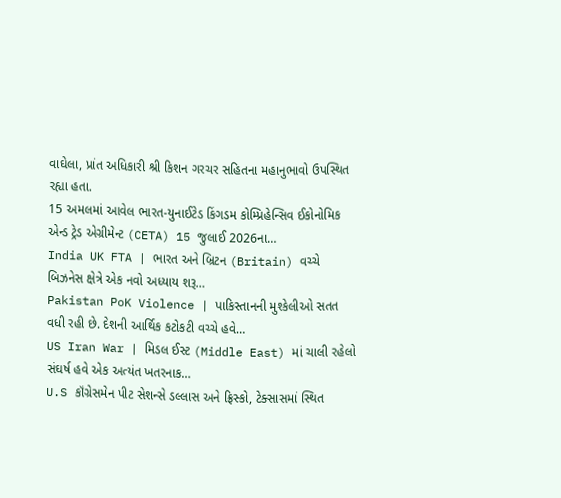વાઘેલા, પ્રાંત અધિકારી શ્રી કિશન ગરચર સહિતના મહાનુભાવો ઉપસ્થિત રહ્યા હતા.
15 અમલમાં આવેલ ભારત-યુનાઈટેડ કિંગડમ કોમ્પ્રિહેન્સિવ ઈકોનોમિક એન્ડ ટ્રેડ એગ્રીમેન્ટ (CETA) 15 જુલાઈ 2026ના…
India UK FTA | ભારત અને બ્રિટન (Britain) વચ્ચે બિઝનેસ ક્ષેત્રે એક નવો અધ્યાય શરૂ…
Pakistan PoK Violence | પાકિસ્તાનની મુશ્કેલીઓ સતત વધી રહી છે. દેશની આર્થિક કટોકટી વચ્ચે હવે…
US Iran War | મિડલ ઈસ્ટ (Middle East) માં ચાલી રહેલો સંઘર્ષ હવે એક અત્યંત ખતરનાક…
U.S કૉંગ્રેસમેન પીટ સેશન્સે ડલ્લાસ અને ફ્રિસ્કો, ટેક્સાસમાં સ્થિત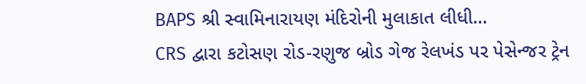BAPS શ્રી સ્વામિનારાયણ મંદિરોની મુલાકાત લીધી…
CRS દ્વારા કટોસણ રોડ-રણુજ બ્રોડ ગેજ રેલખંડ પર પેસેન્જર ટ્રેન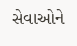સેવાઓને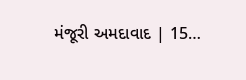મંજૂરી અમદાવાદ | 15…